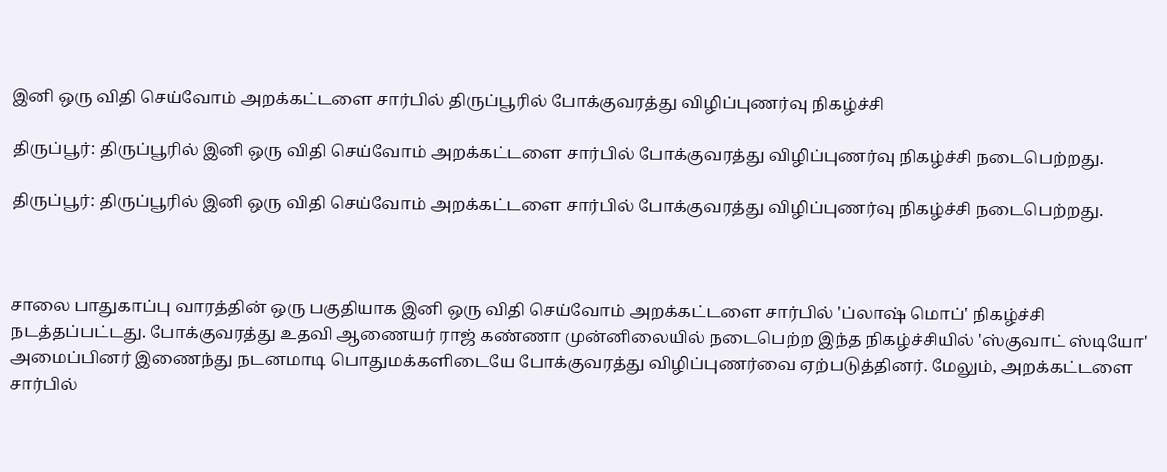இனி ஒரு விதி செய்வோம் அறக்கட்டளை சார்பில் திருப்பூரில் போக்குவரத்து விழிப்புணர்வு நிகழ்ச்சி

திருப்பூர்: திருப்பூரில் இனி ஒரு விதி செய்வோம் அறக்கட்டளை சார்பில் போக்குவரத்து விழிப்புணர்வு நிகழ்ச்சி நடைபெற்றது.

திருப்பூர்: திருப்பூரில் இனி ஒரு விதி செய்வோம் அறக்கட்டளை சார்பில் போக்குவரத்து விழிப்புணர்வு நிகழ்ச்சி நடைபெற்றது.



சாலை பாதுகாப்பு வாரத்தின் ஒரு பகுதியாக இனி ஒரு விதி செய்வோம் அறக்கட்டளை சார்பில் 'ப்லாஷ் மொப்' நிகழ்ச்சி நடத்தப்பட்டது. போக்குவரத்து உதவி ஆணையர் ராஜ் கண்ணா முன்னிலையில் நடைபெற்ற இந்த நிகழ்ச்சியில் 'ஸ்குவாட் ஸ்டியோ' அமைப்பினர் இணைந்து நடனமாடி பொதுமக்களிடையே போக்குவரத்து விழிப்புணர்வை ஏற்படுத்தினர். மேலும், அறக்கட்டளை சார்பில்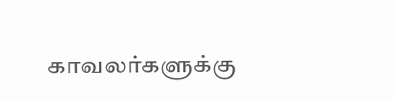காவலர்களுக்கு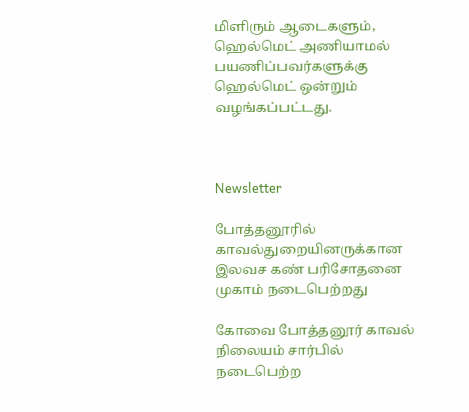மிளிரும் ஆடைகளும், ஹெல்மெட் அணியாமல் பயணிப்பவர்களுக்கு ஹெல்மெட் ஒன்றும் வழங்கப்பட்டது.



Newsletter

போத்தனூரில் காவல்துறையினருக்கான இலவச கண் பரிசோதனை முகாம் நடைபெற்றது

கோவை போத்தனூர் காவல் நிலையம் சார்பில் நடைபெற்ற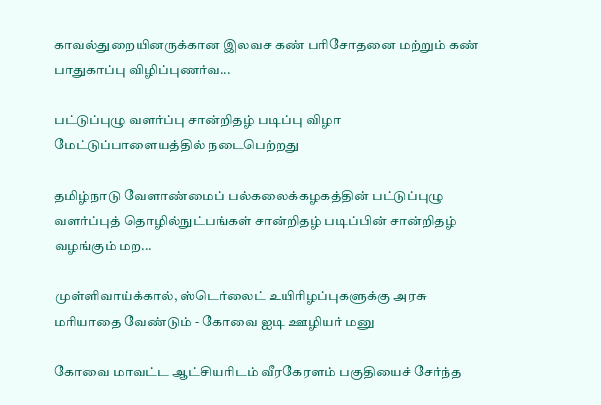காவல்துறையினருக்கான இலவச கண் பரிசோதனை மற்றும் கண் பாதுகாப்பு விழிப்புணர்வ...

பட்டுப்புழு வளர்ப்பு சான்றிதழ் படிப்பு விழா மேட்டுப்பாளையத்தில் நடைபெற்றது

தமிழ்நாடு வேளாண்மைப் பல்கலைக்கழகத்தின் பட்டுப்புழு வளர்ப்புத் தொழில்நுட்பங்கள் சான்றிதழ் படிப்பின் சான்றிதழ் வழங்கும் மற...

முள்ளிவாய்க்கால், ஸ்டெர்லைட் உயிரிழப்புகளுக்கு அரசு மரியாதை வேண்டும் - கோவை ஐடி ஊழியர் மனு

கோவை மாவட்ட ஆட்சியரிடம் வீரகேரளம் பகுதியைச் சேர்ந்த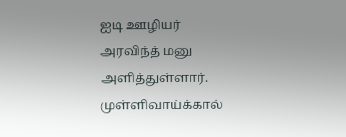ஐடி ஊழியர் அரவிந்த் மனு அளித்துள்ளார். முள்ளிவாய்க்கால்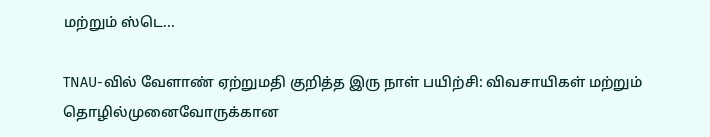மற்றும் ஸ்டெ...

TNAU-வில் வேளாண் ஏற்றுமதி குறித்த இரு நாள் பயிற்சி: விவசாயிகள் மற்றும் தொழில்முனைவோருக்கான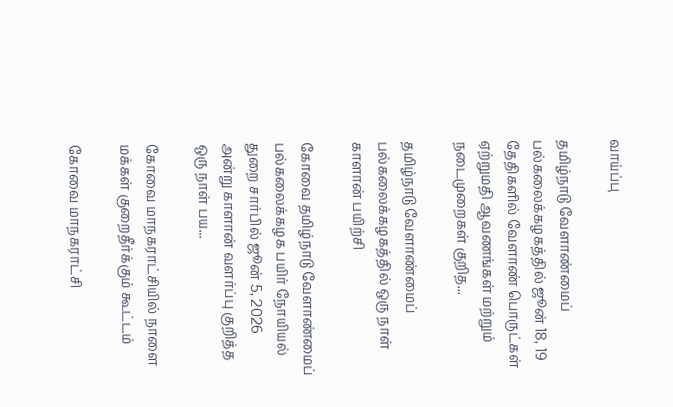வாய்ப்பு

தமிழ்நாடு வேளாண்மைப் பல்கலைக்கழகத்தில் ஜூன் 18, 19 தேதிகளில் வேளாண் பொருட்கள் ஏற்றுமதி ஆவணங்கள் மற்றும் நடைமுறைகள் குறித...

தமிழ்நாடு வேளாண்மைப் பல்கலைக்கழகத்தில் ஒரு நாள் காளான் பயிற்சி

கோவை தமிழ்நாடு வேளாண்மைப் பல்கலைக்கழக பயிர் நோயியல் துறை சார்பில் ஜூன் 5, 2026 அன்று காளான் வளர்ப்பு குறித்த ஒரு நாள் பய...

கோவை மாநகராட்சியில் நாளை மக்கள் குறைதீர்க்கும் கூட்டம்

கோவை மாநகராட்சி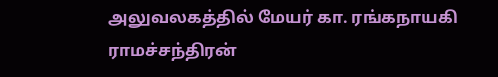அலுவலகத்தில் மேயர் கா. ரங்கநாயகி ராமச்சந்திரன்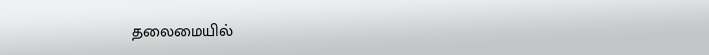தலைமையில்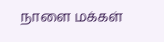நாளை மக்கள்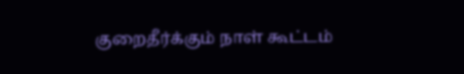குறைதீர்க்கும் நாள் கூட்டம்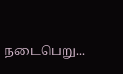நடைபெறு...